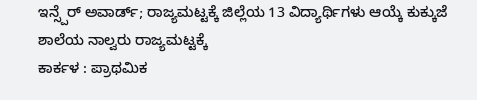ಇನ್ಸ್ಪೆರ್ ಅವಾರ್ಡ್; ರಾಜ್ಯಮಟ್ಟಕ್ಕೆ ಜಿಲ್ಲೆಯ 13 ವಿದ್ಯಾರ್ಥಿಗಳು ಆಯ್ಕೆ ಕುಕ್ಕುಜೆ ಶಾಲೆಯ ನಾಲ್ವರು ರಾಜ್ಯಮಟ್ಟಕ್ಕೆ
ಕಾರ್ಕಳ : ಪ್ರಾಥಮಿಕ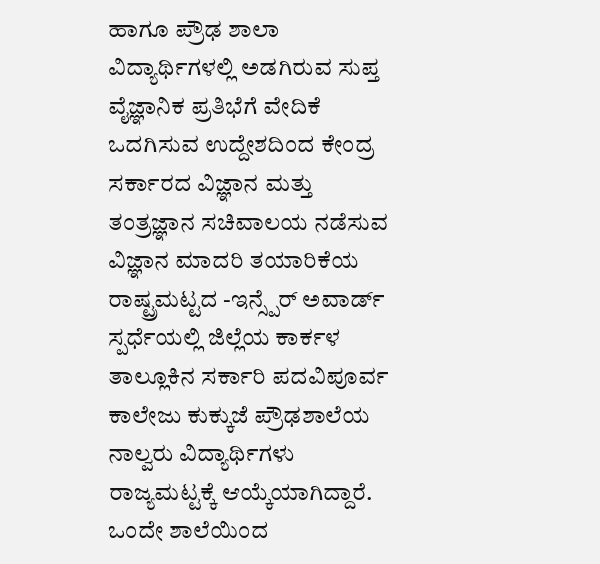ಹಾಗೂ ಪ್ರೌಢ ಶಾಲಾ ವಿದ್ಯಾರ್ಥಿಗಳಲ್ಲಿ ಅಡಗಿರುವ ಸುಪ್ತ ವೈಜ್ಞಾನಿಕ ಪ್ರತಿಭೆಗೆ ವೇದಿಕೆ ಒದಗಿಸುವ ಉದ್ದೇಶದಿಂದ ಕೇಂದ್ರ ಸರ್ಕಾರದ ವಿಜ್ಞಾನ ಮತ್ತು ತಂತ್ರಜ್ಞಾನ ಸಚಿವಾಲಯ ನಡೆಸುವ ವಿಜ್ಞಾನ ಮಾದರಿ ತಯಾರಿಕೆಯ ರಾಷ್ಟ್ರಮಟ್ಟದ -ಇನ್ಸ್ಪೆರ್ ಅವಾರ್ಡ್ ಸ್ಪರ್ಧೆಯಲ್ಲಿ ಜಿಲ್ಲೆಯ ಕಾರ್ಕಳ ತಾಲ್ಲೂಕಿನ ಸರ್ಕಾರಿ ಪದವಿಪೂರ್ವ ಕಾಲೇಜು ಕುಕ್ಕುಜೆ ಪ್ರೌಢಶಾಲೆಯ ನಾಲ್ವರು ವಿದ್ಯಾರ್ಥಿಗಳು ರಾಜ್ಯಮಟ್ಟಕ್ಕೆ ಆಯ್ಕೆಯಾಗಿದ್ದಾರೆ.
ಒಂದೇ ಶಾಲೆಯಿಂದ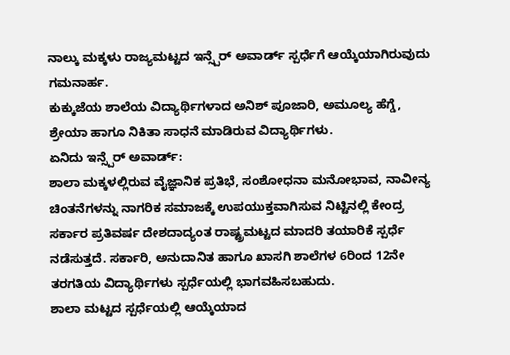ನಾಲ್ಕು ಮಕ್ಕಳು ರಾಜ್ಯಮಟ್ಟದ ಇನ್ಸ್ಪೆರ್ ಅವಾರ್ಡ್ ಸ್ಪರ್ಧೆಗೆ ಆಯ್ಕೆಯಾಗಿರುವುದು ಗಮನಾರ್ಹ.
ಕುಕ್ಕುಜೆಯ ಶಾಲೆಯ ವಿದ್ಯಾರ್ಥಿಗಳಾದ ಅನಿಶ್ ಪೂಜಾರಿ, ಅಮೂಲ್ಯ ಹೆಗ್ಡೆ, ಶ್ರೇಯಾ ಹಾಗೂ ನಿಕಿತಾ ಸಾಧನೆ ಮಾಡಿರುವ ವಿದ್ಯಾರ್ಥಿಗಳು.
ಏನಿದು ಇನ್ಸ್ಪೆರ್ ಅವಾರ್ಡ್:
ಶಾಲಾ ಮಕ್ಕಳಲ್ಲಿರುವ ವೈಜ್ಞಾನಿಕ ಪ್ರತಿಭೆ, ಸಂಶೋಧನಾ ಮನೋಭಾವ, ನಾವೀನ್ಯ ಚಿಂತನೆಗಳನ್ನು ನಾಗರಿಕ ಸಮಾಜಕ್ಕೆ ಉಪಯುಕ್ತವಾಗಿಸುವ ನಿಟ್ಟಿನಲ್ಲಿ ಕೇಂದ್ರ ಸರ್ಕಾರ ಪ್ರತಿವರ್ಷ ದೇಶದಾದ್ಯಂತ ರಾಷ್ಟ್ರಮಟ್ಟದ ಮಾದರಿ ತಯಾರಿಕೆ ಸ್ಪರ್ಧೆ ನಡೆಸುತ್ತದೆ. ಸರ್ಕಾರಿ, ಅನುದಾನಿತ ಹಾಗೂ ಖಾಸಗಿ ಶಾಲೆಗಳ 6ರಿಂದ 12ನೇ ತರಗತಿಯ ವಿದ್ಯಾರ್ಥಿಗಳು ಸ್ಪರ್ಧೆಯಲ್ಲಿ ಭಾಗವಹಿಸಬಹುದು.
ಶಾಲಾ ಮಟ್ಟದ ಸ್ಪರ್ಧೆಯಲ್ಲಿ ಆಯ್ಕೆಯಾದ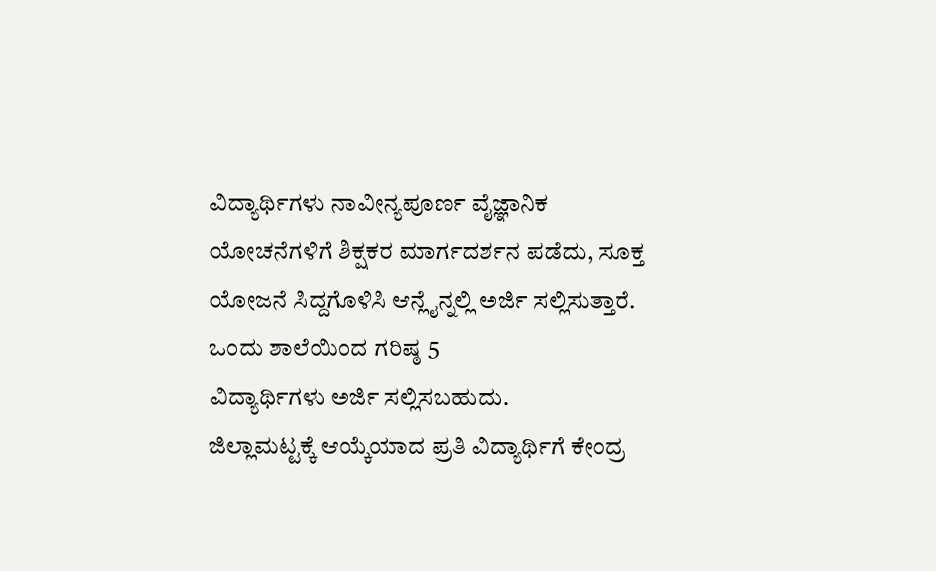ವಿದ್ಯಾರ್ಥಿಗಳು ನಾವೀನ್ಯಪೂರ್ಣ ವೈಜ್ಞಾನಿಕ ಯೋಚನೆಗಳಿಗೆ ಶಿಕ್ಷಕರ ಮಾರ್ಗದರ್ಶನ ಪಡೆದು, ಸೂಕ್ತ ಯೋಜನೆ ಸಿದ್ದಗೊಳಿಸಿ ಆನ್ಲೈನ್ನಲ್ಲಿ ಅರ್ಜಿ ಸಲ್ಲಿಸುತ್ತಾರೆ. ಒಂದು ಶಾಲೆಯಿಂದ ಗರಿಷ್ಠ 5
ವಿದ್ಯಾರ್ಥಿಗಳು ಅರ್ಜಿ ಸಲ್ಲಿಸಬಹುದು.
ಜಿಲ್ಲಾಮಟ್ಟಕ್ಕೆ ಆಯ್ಕೆಯಾದ ಪ್ರತಿ ವಿದ್ಯಾರ್ಥಿಗೆ ಕೇಂದ್ರ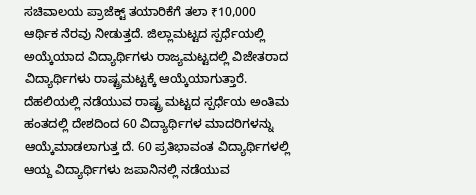ಸಚಿವಾಲಯ ಪ್ರಾಜೆಕ್ಟ್ ತಯಾರಿಕೆಗೆ ತಲಾ ₹10,000 ಆರ್ಥಿಕ ನೆರವು ನೀಡುತ್ತದೆ. ಜಿಲ್ಲಾಮಟ್ಟದ ಸ್ಪರ್ಧೆಯಲ್ಲಿ ಅಯ್ಕೆಯಾದ ವಿದ್ಯಾರ್ಥಿಗಳು ರಾಜ್ಯಮಟ್ಟದಲ್ಲಿ ವಿಜೇತರಾದ ವಿದ್ಯಾರ್ಥಿಗಳು ರಾಷ್ಟ್ರಮಟ್ಟಕ್ಕೆ ಆಯ್ಕೆಯಾಗುತ್ತಾರೆ.
ದೆಹಲಿಯಲ್ಲಿ ನಡೆಯುವ ರಾಷ್ಟ್ರ ಮಟ್ಟದ ಸ್ಪರ್ಧೆಯ ಅಂತಿಮ ಹಂತದಲ್ಲಿ ದೇಶದಿಂದ 60 ವಿದ್ಯಾರ್ಥಿಗಳ ಮಾದರಿಗಳನ್ನು ಆಯ್ಕೆಮಾಡಲಾಗುತ್ತ ದೆ. 60 ಪ್ರತಿಭಾವಂತ ವಿದ್ಯಾರ್ಥಿಗಳಲ್ಲಿ ಆಯ್ದ ವಿದ್ಯಾರ್ಥಿಗಳು ಜಪಾನಿನಲ್ಲಿ ನಡೆಯುವ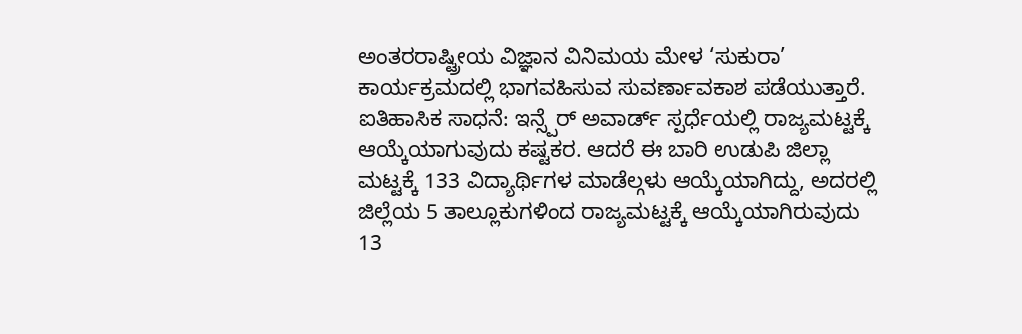ಅಂತರರಾಷ್ಟ್ರೀಯ ವಿಜ್ಞಾನ ವಿನಿಮಯ ಮೇಳ ‘ಸುಕುರಾ’ ಕಾರ್ಯಕ್ರಮದಲ್ಲಿ ಭಾಗವಹಿಸುವ ಸುವರ್ಣಾವಕಾಶ ಪಡೆಯುತ್ತಾರೆ.
ಐತಿಹಾಸಿಕ ಸಾಧನೆ: ಇನ್ಸ್ಪೆರ್ ಅವಾರ್ಡ್ ಸ್ಪರ್ಧೆಯಲ್ಲಿ ರಾಜ್ಯಮಟ್ಟಕ್ಕೆ ಆಯ್ಕೆಯಾಗುವುದು ಕಷ್ಟಕರ. ಆದರೆ ಈ ಬಾರಿ ಉಡುಪಿ ಜಿಲ್ಲಾ ಮಟ್ಟಕ್ಕೆ 133 ವಿದ್ಯಾರ್ಥಿಗಳ ಮಾಡೆಲ್ಗಳು ಆಯ್ಕೆಯಾಗಿದ್ದು, ಅದರಲ್ಲಿ ಜಿಲ್ಲೆಯ 5 ತಾಲ್ಲೂಕುಗಳಿಂದ ರಾಜ್ಯಮಟ್ಟಕ್ಕೆ ಆಯ್ಕೆಯಾಗಿರುವುದು 13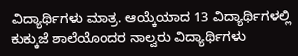ವಿದ್ಯಾರ್ಥಿಗಳು ಮಾತ್ರ. ಆಯ್ಕೆಯಾದ 13 ವಿದ್ಯಾರ್ಥಿಗಳಲ್ಲಿ ಕುಕ್ಕುಜೆ ಶಾಲೆಯೊಂದರ ನಾಲ್ವರು ವಿದ್ಯಾರ್ಥಿಗಳು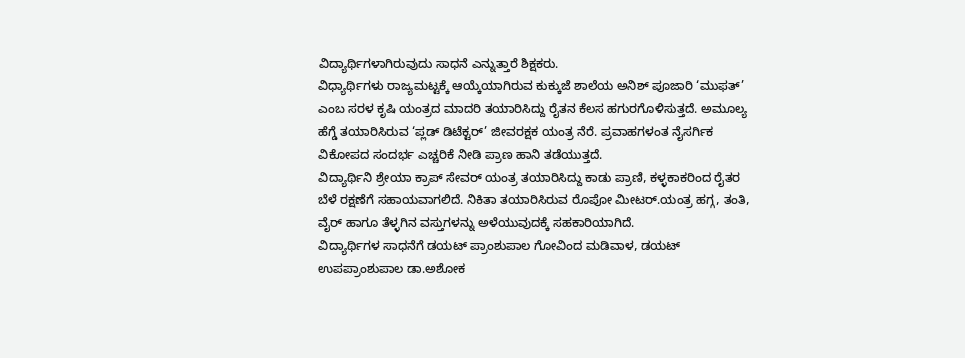ವಿದ್ಯಾರ್ಥಿಗಳಾಗಿರುವುದು ಸಾಧನೆ ಎನ್ನುತ್ತಾರೆ ಶಿಕ್ಷಕರು.
ವಿಧ್ಯಾರ್ಥಿಗಳು ರಾಜ್ಯಮಟ್ಟಕ್ಕೆ ಆಯ್ಕೆಯಾಗಿರುವ ಕುಕ್ಕುಜೆ ಶಾಲೆಯ ಅನಿಶ್ ಪೂಜಾರಿ ‘ಮುಫತ್’ ಎಂಬ ಸರಳ ಕೃಷಿ ಯಂತ್ರದ ಮಾದರಿ ತಯಾರಿಸಿದ್ದು ರೈತನ ಕೆಲಸ ಹಗುರಗೊಳಿಸುತ್ತದೆ. ಅಮೂಲ್ಯ ಹೆಗ್ಡೆ ತಯಾರಿಸಿರುವ ‘ಪ್ಲಡ್ ಡಿಟೆಕ್ಟರ್’ ಜೀವರಕ್ಷಕ ಯಂತ್ರ ನೆರೆ. ಪ್ರವಾಹಗಳಂತ ನೈಸರ್ಗಿಕ ವಿಕೋಪದ ಸಂದರ್ಭ ಎಚ್ಚರಿಕೆ ನೀಡಿ ಪ್ರಾಣ ಹಾನಿ ತಡೆಯುತ್ತದೆ.
ವಿದ್ಯಾರ್ಥಿನಿ ಶ್ರೇಯಾ ಕ್ರಾಪ್ ಸೇವರ್ ಯಂತ್ರ ತಯಾರಿಸಿದ್ದು ಕಾಡು ಪ್ರಾಣಿ, ಕಳ್ಳಕಾಕರಿಂದ ರೈತರ ಬೆಳೆ ರಕ್ಷಣೆಗೆ ಸಹಾಯವಾಗಲಿದೆ. ನಿಕಿತಾ ತಯಾರಿಸಿರುವ ರೊಪೋ ಮೀಟರ್.ಯಂತ್ರ ಹಗ್ಗ, ತಂತಿ, ವೈರ್ ಹಾಗೂ ತೆಳ್ಳಗಿನ ವಸ್ತುಗಳನ್ನು ಅಳೆಯುವುದಕ್ಕೆ ಸಹಕಾರಿಯಾಗಿದೆ.
ವಿದ್ಯಾರ್ಥಿಗಳ ಸಾಧನೆಗೆ ಡಯಟ್ ಪ್ರಾಂಶುಪಾಲ ಗೋವಿಂದ ಮಡಿವಾಳ, ಡಯಟ್ ಉಪಪ್ರಾಂಶುಪಾಲ ಡಾ.ಅಶೋಕ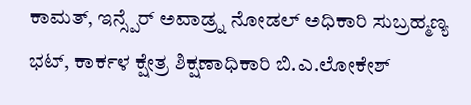ಕಾಮತ್, ಇನ್ಸ್ಪೆರ್ ಅವಾಡ್ರ್ನ ನೋಡಲ್ ಅಧಿಕಾರಿ ಸುಬ್ರಹ್ಮಣ್ಯ ಭಟ್, ಕಾರ್ಕಳ ಕ್ಷೇತ್ರ ಶಿಕ್ಷಣಾಧಿಕಾರಿ ಬಿ.ಎ.ಲೋಕೇಶ್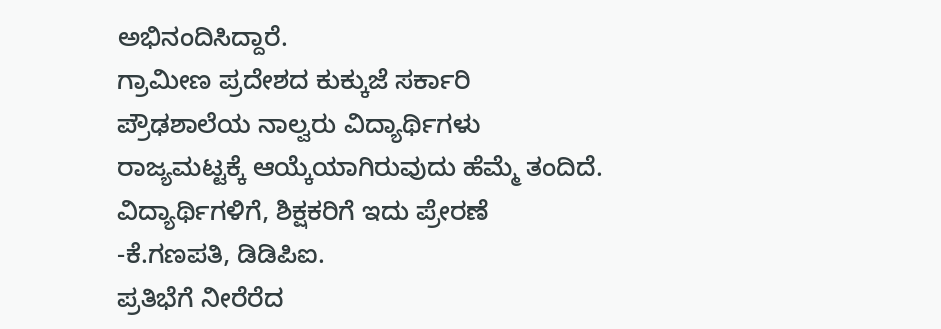ಅಭಿನಂದಿಸಿದ್ದಾರೆ.
ಗ್ರಾಮೀಣ ಪ್ರದೇಶದ ಕುಕ್ಕುಜೆ ಸರ್ಕಾರಿ ಪ್ರೌಢಶಾಲೆಯ ನಾಲ್ವರು ವಿದ್ಯಾರ್ಥಿಗಳು ರಾಜ್ಯಮಟ್ಟಕ್ಕೆ ಆಯ್ಕೆಯಾಗಿರುವುದು ಹೆಮ್ಮೆ ತಂದಿದೆ. ವಿದ್ಯಾರ್ಥಿಗಳಿಗೆ, ಶಿಕ್ಷಕರಿಗೆ ಇದು ಪ್ರೇರಣೆ
-ಕೆ.ಗಣಪತಿ, ಡಿಡಿಪಿಐ.
ಪ್ರತಿಭೆಗೆ ನೀರೆರೆದ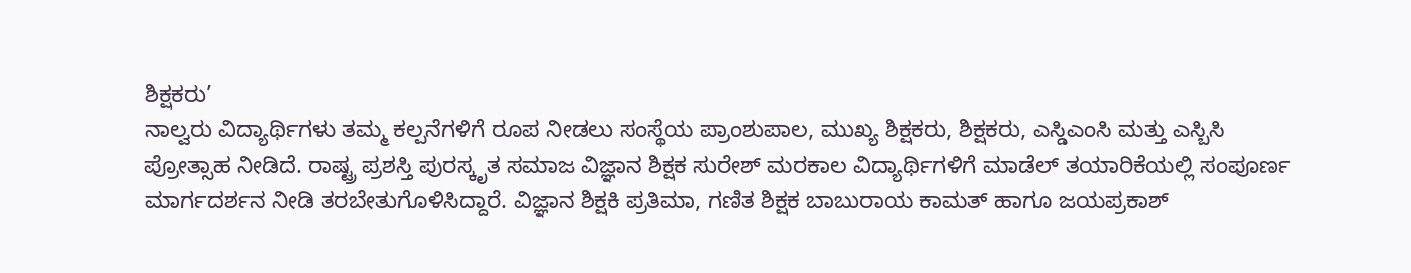ಶಿಕ್ಷಕರು’
ನಾಲ್ವರು ವಿದ್ಯಾರ್ಥಿಗಳು ತಮ್ಮ ಕಲ್ಪನೆಗಳಿಗೆ ರೂಪ ನೀಡಲು ಸಂಸ್ಥೆಯ ಪ್ರಾಂಶುಪಾಲ, ಮುಖ್ಯ ಶಿಕ್ಷಕರು, ಶಿಕ್ಷಕರು, ಎಸ್ಡಿಎಂಸಿ ಮತ್ತು ಎಸ್ಬಿಸಿ ಪ್ರೋತ್ಸಾಹ ನೀಡಿದೆ. ರಾಷ್ಟ್ರ ಪ್ರಶಸ್ತಿ ಪುರಸ್ಕೃತ ಸಮಾಜ ವಿಜ್ಞಾನ ಶಿಕ್ಷಕ ಸುರೇಶ್ ಮರಕಾಲ ವಿದ್ಯಾರ್ಥಿಗಳಿಗೆ ಮಾಡೆಲ್ ತಯಾರಿಕೆಯಲ್ಲಿ ಸಂಪೂರ್ಣ ಮಾರ್ಗದರ್ಶನ ನೀಡಿ ತರಬೇತುಗೊಳಿಸಿದ್ದಾರೆ. ವಿಜ್ಞಾನ ಶಿಕ್ಷಕಿ ಪ್ರತಿಮಾ, ಗಣಿತ ಶಿಕ್ಷಕ ಬಾಬುರಾಯ ಕಾಮತ್ ಹಾಗೂ ಜಯಪ್ರಕಾಶ್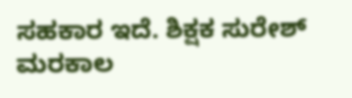ಸಹಕಾರ ಇದೆ. ಶಿಕ್ಷಕ ಸುರೇಶ್ ಮರಕಾಲ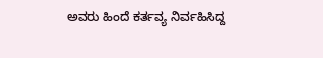ಅವರು ಹಿಂದೆ ಕರ್ತವ್ಯ ನಿರ್ವಹಿಸಿದ್ದ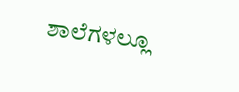ಶಾಲೆಗಳಲ್ಲೂ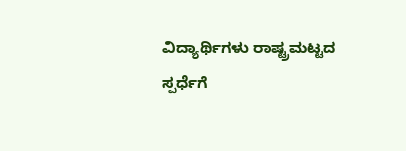ವಿದ್ಯಾರ್ಥಿಗಳು ರಾಷ್ಟ್ರಮಟ್ಟದ ಸ್ಪರ್ಧೆಗೆ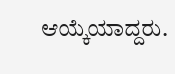ಆಯ್ಕೆಯಾದ್ದರು.